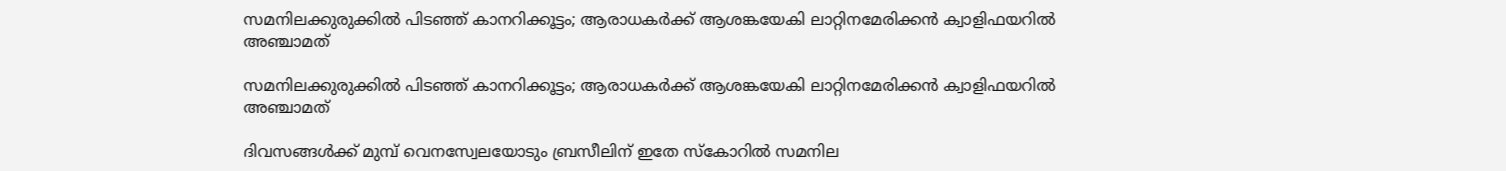സമനിലക്കുരുക്കിൽ പിടഞ്ഞ് കാനറിക്കൂട്ടം; ആരാധകർക്ക് ആശങ്കയേകി ലാറ്റിനമേരിക്കന്‍ ക്വാളിഫയറില്‍ അഞ്ചാമത്

സമനിലക്കുരുക്കിൽ പിടഞ്ഞ് കാനറിക്കൂട്ടം; ആരാധകർക്ക് ആശങ്കയേകി ലാറ്റിനമേരിക്കന്‍ ക്വാളിഫയറില്‍ അഞ്ചാമത്

ദിവസങ്ങള്‍ക്ക് മുമ്പ് വെനസ്വേലയോടും ബ്രസീലിന് ഇതേ സ്‌കോറില്‍ സമനില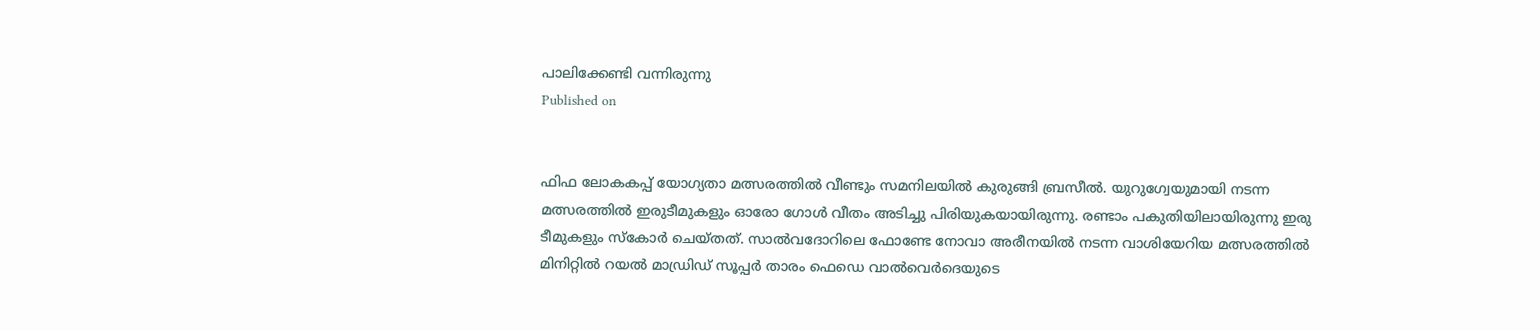പാലിക്കേണ്ടി വന്നിരുന്നു
Published on


ഫിഫ ലോകകപ്പ് യോഗ്യതാ മത്സരത്തില്‍ വീണ്ടും സമനിലയില്‍ കുരുങ്ങി ബ്രസീല്‍. യുറുഗ്വേയുമായി നടന്ന മത്സരത്തില്‍ ഇരുടീമുകളും ഓരോ ഗോള്‍ വീതം അടിച്ചു പിരിയുകയായിരുന്നു. രണ്ടാം പകുതിയിലായിരുന്നു ഇരു ടീമുകളും സ്കോര്‍ ചെയ്തത്. സാല്‍വദോറിലെ ഫോണ്ടേ നോവാ അരീനയില്‍ നടന്ന വാശിയേറിയ മത്സരത്തില്‍ മിനിറ്റില്‍ റയല്‍ മാഡ്രിഡ് സൂപ്പര്‍ താരം ഫെഡെ വാല്‍വെര്‍ദെയുടെ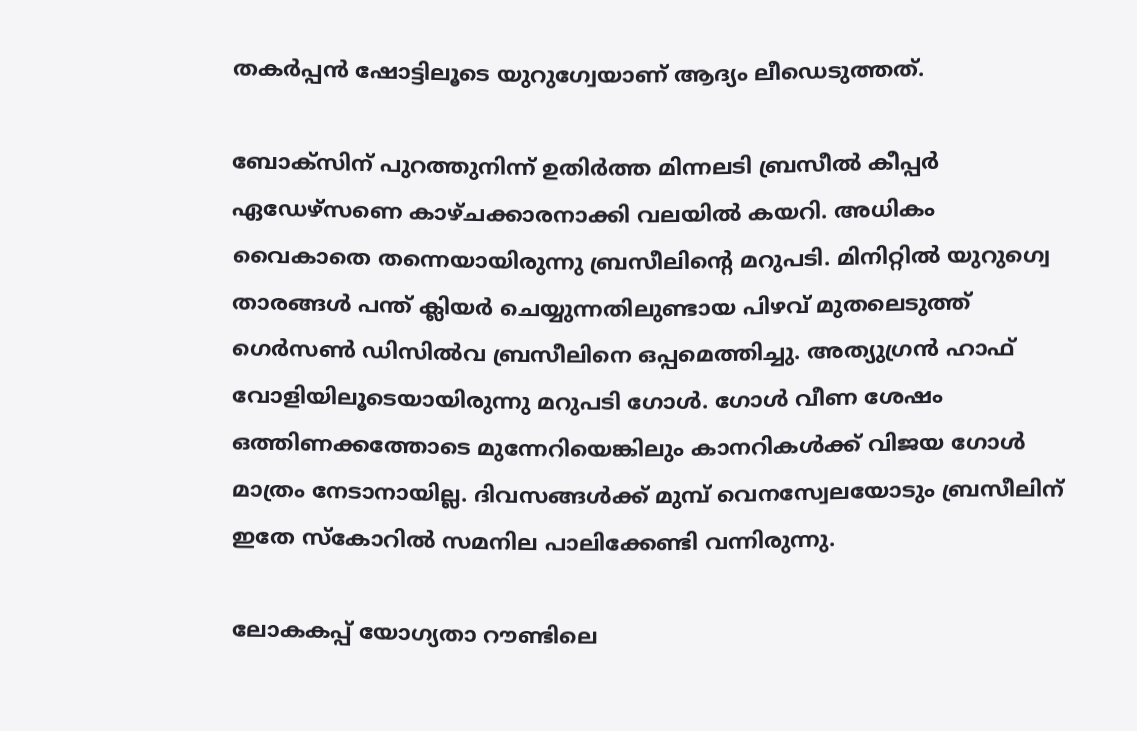തകര്‍പ്പന്‍ ഷോട്ടിലൂടെ യുറുഗ്വേയാണ് ആദ്യം ലീഡെടുത്തത്.

ബോക്സിന് പുറത്തുനിന്ന് ഉതിര്‍ത്ത മിന്നലടി ബ്രസീല്‍ കീപ്പര്‍ ഏഡേഴ്‌സണെ കാഴ്ചക്കാരനാക്കി വലയില്‍ കയറി. അധികം വൈകാതെ തന്നെയായിരുന്നു ബ്രസീലിന്റെ മറുപടി. മിനിറ്റില്‍ യുറുഗ്വെ താരങ്ങള്‍ പന്ത് ക്ലിയര്‍ ചെയ്യുന്നതിലുണ്ടായ പിഴവ് മുതലെടുത്ത് ഗെര്‍സണ്‍ ഡിസില്‍വ ബ്രസീലിനെ ഒപ്പമെത്തിച്ചു. അത്യുഗ്രന്‍ ഹാഫ് വോളിയിലൂടെയായിരുന്നു മറുപടി ഗോള്‍. ഗോള്‍ വീണ ശേഷം ഒത്തിണക്കത്തോടെ മുന്നേറിയെങ്കിലും കാനറികള്‍ക്ക് വിജയ ഗോള്‍ മാത്രം നേടാനായില്ല. ദിവസങ്ങള്‍ക്ക് മുമ്പ് വെനസ്വേലയോടും ബ്രസീലിന് ഇതേ സ്‌കോറില്‍ സമനില പാലിക്കേണ്ടി വന്നിരുന്നു.

ലോകകപ്പ് യോഗ്യതാ റൗണ്ടിലെ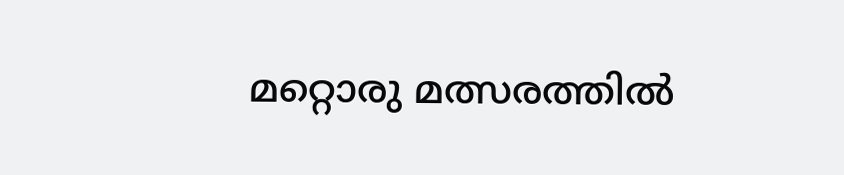മറ്റൊരു മത്സരത്തില്‍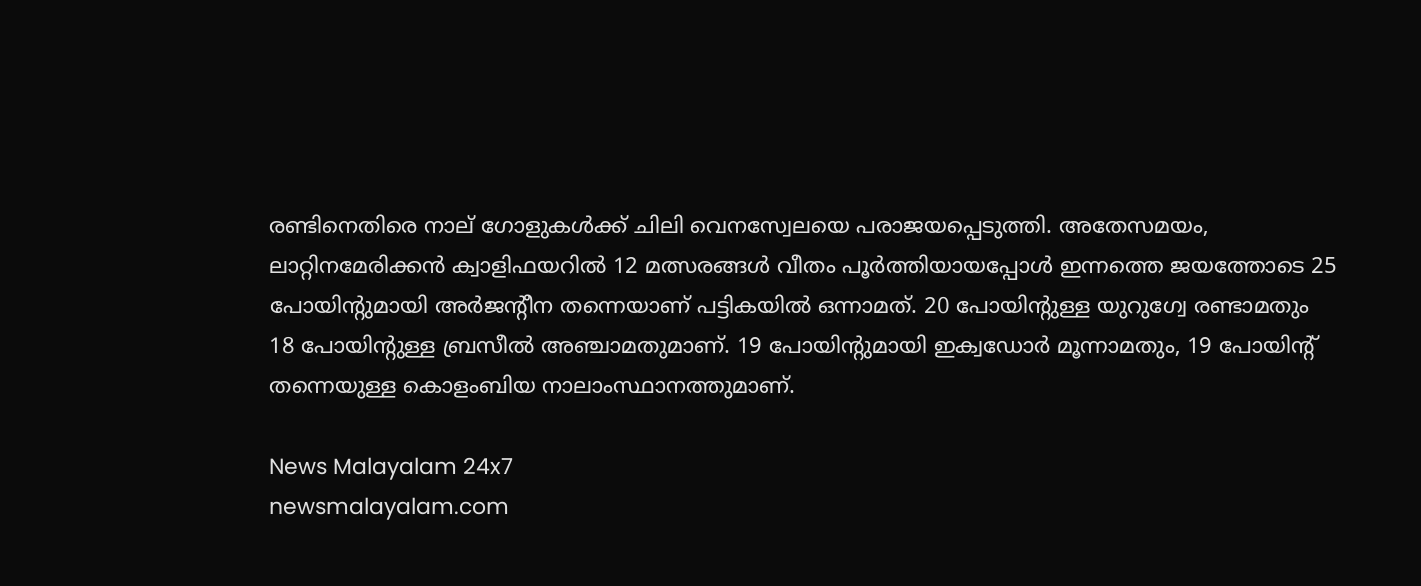രണ്ടിനെതിരെ നാല് ഗോളുകള്‍ക്ക് ചിലി വെനസ്വേലയെ പരാജയപ്പെടുത്തി. അതേസമയം, ലാറ്റിനമേരിക്കന്‍ ക്വാളിഫയറില്‍ 12 മത്സരങ്ങള്‍ വീതം പൂര്‍ത്തിയായപ്പോള്‍ ഇന്നത്തെ ജയത്തോടെ 25 പോയിന്റുമായി അര്‍ജൻ്റീന തന്നെയാണ് പട്ടികയില്‍ ഒന്നാമത്. 20 പോയിന്റുള്ള യുറുഗ്വേ രണ്ടാമതും 18 പോയിന്റുള്ള ബ്രസീല്‍ അഞ്ചാമതുമാണ്. 19 പോയിന്റുമായി ഇക്വഡോര്‍ മൂന്നാമതും, 19 പോയിൻ്റ് തന്നെയുള്ള കൊളംബിയ നാലാംസ്ഥാനത്തുമാണ്.

News Malayalam 24x7
newsmalayalam.com